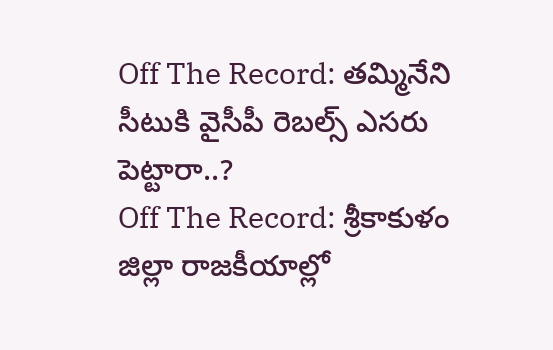Off The Record: తమ్మినేని సీటుకి వైసీపీ రెబల్స్ ఎసరు పెట్టారా..?
Off The Record: శ్రీకాకుళం జిల్లా రాజకీయాల్లో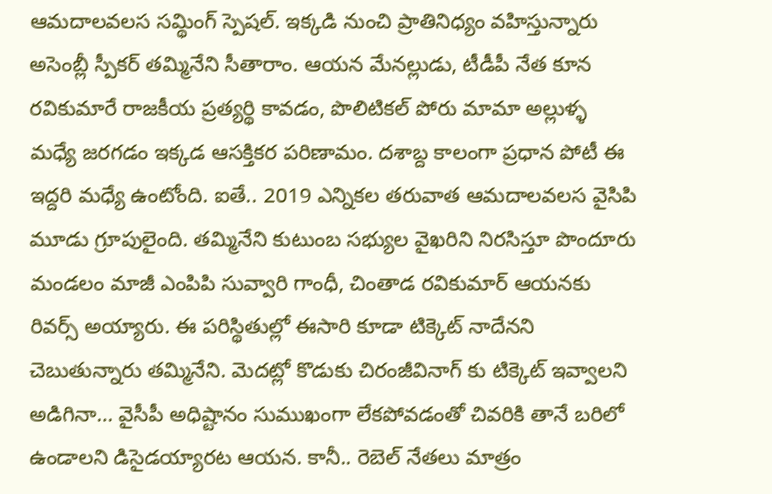ఆమదాలవలస సమ్థింగ్ స్పెషల్. ఇక్కడి నుంచి ప్రాతినిధ్యం వహిస్తున్నారు అసెంబ్లీ స్పీకర్ తమ్మినేని సీతారాం. ఆయన మేనల్లుడు, టీడీపీ నేత కూన రవికుమారే రాజకీయ ప్రత్యర్థి కావడం, పొలిటికల్ పోరు మామా అల్లుళ్ళ మధ్యే జరగడం ఇక్కడ ఆసక్తికర పరిణామం. దశాబ్ద కాలంగా ప్రధాన పోటీ ఈ ఇద్దరి మధ్యే ఉంటోంది. ఐతే.. 2019 ఎన్నికల తరువాత ఆమదాలవలస వైసిపి మూడు గ్రూపులైంది. తమ్మినేని కుటుంబ సభ్యుల వైఖరిని నిరసిస్తూ పొందూరు మండలం మాజీ ఎంపిపి సువ్వారి గాంధీ, చింతాడ రవికుమార్ ఆయనకు రివర్స్ అయ్యారు. ఈ పరిస్థితుల్లో ఈసారి కూడా టిక్కెట్ నాదేనని చెబుతున్నారు తమ్మినేని. మెదట్లో కొడుకు చిరంజీవినాగ్ కు టిక్కెట్ ఇవ్వాలని అడిగినా… వైసీపీ అధిష్టానం సుముఖంగా లేకపోవడంతో చివరికి తానే బరిలో ఉండాలని డిసైడయ్యారట ఆయన. కానీ.. రెబెల్ నేతలు మాత్రం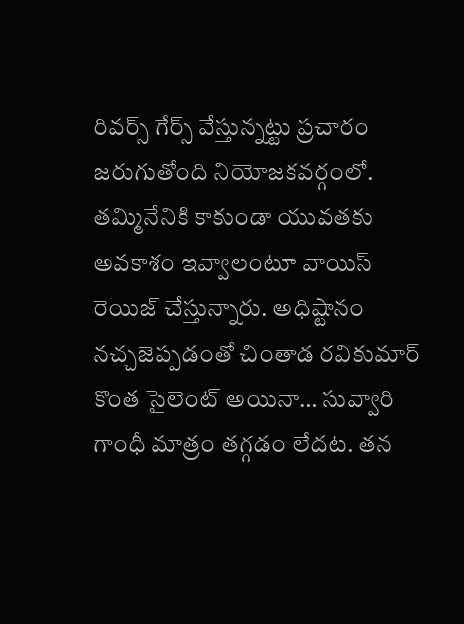రివర్స్ గేర్స్ వేస్తున్నట్టు ప్రచారం జరుగుతోంది నియోజకవర్గంలో. తమ్మినేనికి కాకుండా యువతకు అవకాశం ఇవ్వాలంటూ వాయిస్ రెయిజ్ చేస్తున్నారు. అధిష్టానం నచ్చజెప్పడంతో చింతాడ రవికుమార్ కొంత సైలెంట్ అయినా… సువ్వారి గాంధీ మాత్రం తగ్గడం లేదట. తన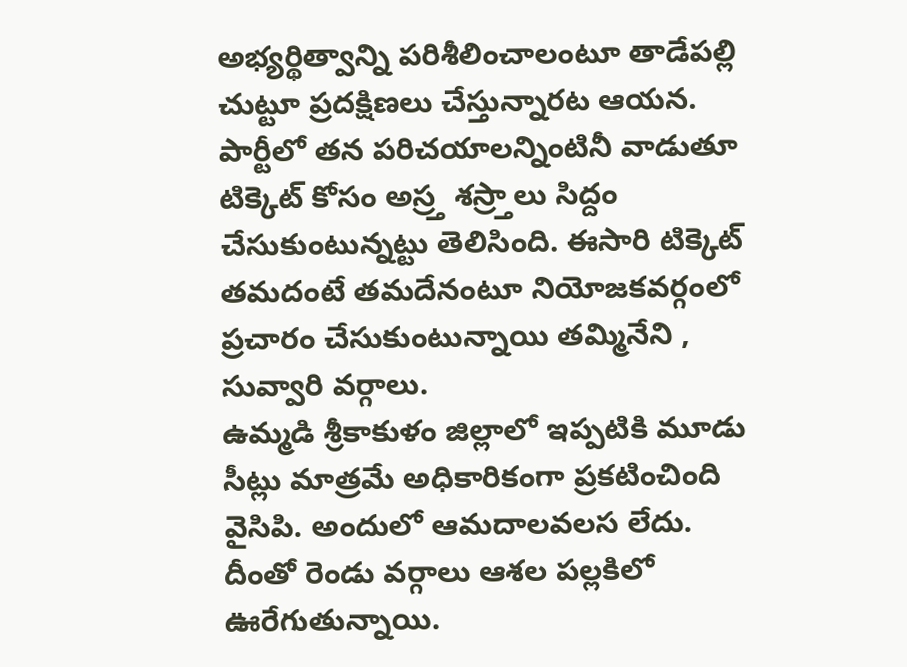అభ్యర్థిత్వాన్ని పరిశీలించాలంటూ తాడేపల్లి చుట్టూ ప్రదక్షిణలు చేస్తున్నారట ఆయన. పార్టీలో తన పరిచయాలన్నింటినీ వాడుతూ టిక్కెట్ కోసం అస్ర్త శస్ర్తాలు సిద్దం చేసుకుంటున్నట్టు తెలిసింది. ఈసారి టిక్కెట్ తమదంటే తమదేనంటూ నియోజకవర్గంలో ప్రచారం చేసుకుంటున్నాయి తమ్మినేని , సువ్వారి వర్గాలు.
ఉమ్మడి శ్రీకాకుళం జిల్లాలో ఇప్పటికి మూడు సీట్లు మాత్రమే అధికారికంగా ప్రకటించింది వైసిపి. అందులో ఆమదాలవలస లేదు. దీంతో రెండు వర్గాలు ఆశల పల్లకిలో ఊరేగుతున్నాయి.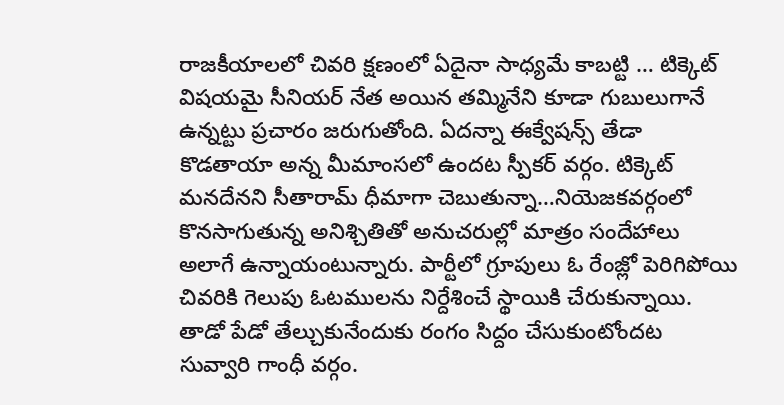రాజకీయాలలో చివరి క్షణంలో ఏదైనా సాధ్యమే కాబట్టి … టిక్కెట్ విషయమై సీనియర్ నేత అయిన తమ్మినేని కూడా గుబులుగానే ఉన్నట్టు ప్రచారం జరుగుతోంది. ఏదన్నా ఈక్వేషన్స్ తేడా కొడతాయా అన్న మీమాంసలో ఉందట స్పీకర్ వర్గం. టిక్కెట్ మనదేనని సీతారామ్ ధీమాగా చెబుతున్నా…నియెజకవర్గంలో కొనసాగుతున్న అనిశ్చితితో అనుచరుల్లో మాత్రం సందేహాలు అలాగే ఉన్నాయంటున్నారు. పార్టీలో గ్రూపులు ఓ రేంజ్లో పెరిగిపోయి చివరికి గెలుపు ఓటములను నిర్దేశించే స్థాయికి చేరుకున్నాయి. తాడో పేడో తేల్చుకునేందుకు రంగం సిద్దం చేసుకుంటోందట సువ్వారి గాంధీ వర్గం.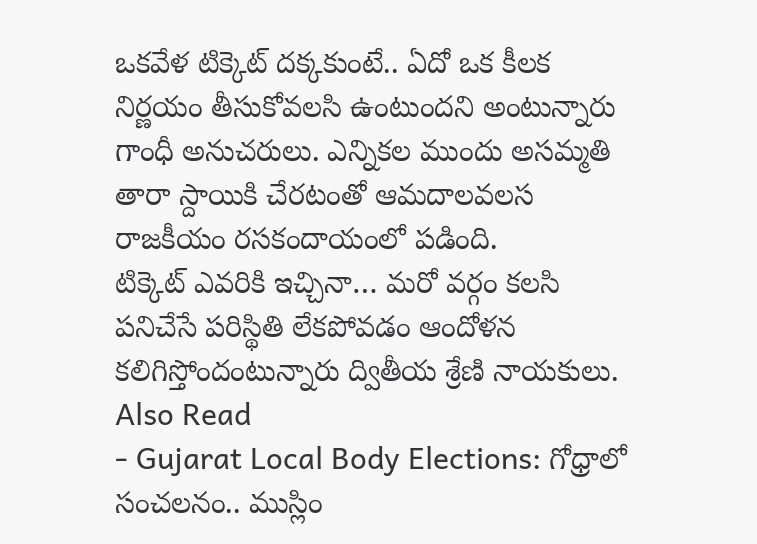ఒకవేళ టిక్కెట్ దక్కకుంటే.. ఏదో ఒక కీలక నిర్ణయం తీసుకోవలసి ఉంటుందని అంటున్నారు గాంధీ అనుచరులు. ఎన్నికల ముందు అసమ్మతి తారా స్దాయికి చేరటంతో ఆమదాలవలస రాజకీయం రసకందాయంలో పడింది.
టిక్కెట్ ఎవరికి ఇచ్చినా… మరో వర్గం కలసి పనిచేసే పరిస్థితి లేకపోవడం ఆందోళన కలిగిస్తోందంటున్నారు ద్వితీయ శ్రేణి నాయకులు.
Also Read
- Gujarat Local Body Elections: గోధ్రాలో సంచలనం.. ముస్లిం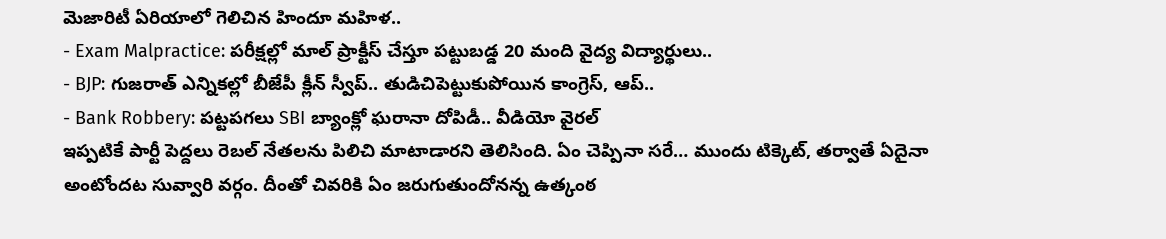మెజారిటీ ఏరియాలో గెలిచిన హిందూ మహిళ..
- Exam Malpractice: పరీక్షల్లో మాల్ ప్రాక్టీస్ చేస్తూ పట్టుబడ్డ 20 మంది వైద్య విద్యార్థులు..
- BJP: గుజరాత్ ఎన్నికల్లో బీజేపీ క్లీన్ స్వీప్.. తుడిచిపెట్టుకుపోయిన కాంగ్రెస్, ఆప్..
- Bank Robbery: పట్టపగలు SBI బ్యాంక్లో ఘరానా దోపిడీ.. వీడియో వైరల్
ఇప్పటికే పార్టీ పెద్దలు రెబల్ నేతలను పిలిచి మాటాడారని తెలిసింది. ఏం చెప్పినా సరే… ముందు టిక్కెట్, తర్వాతే ఏదైనా అంటోందట సువ్వారి వర్గం. దీంతో చివరికి ఏం జరుగుతుందోనన్న ఉత్కంఠ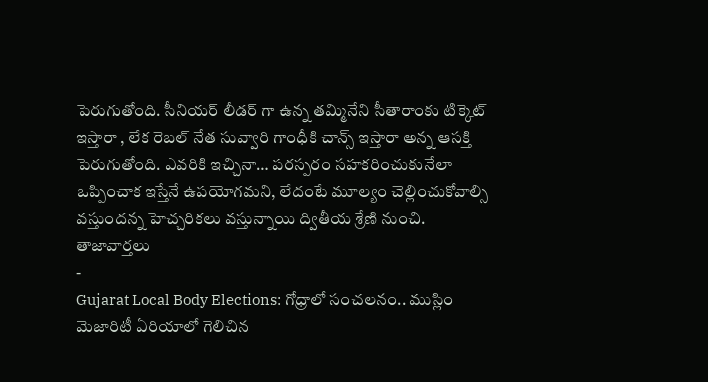పెరుగుతోంది. సీనియర్ లీడర్ గా ఉన్న తమ్మినేని సీతారాంకు టిక్కెట్ ఇస్తారా , లేక రెబల్ నేత సువ్వారి గాంధీకి చాన్స్ ఇస్తారా అన్న ఆసక్తి పెరుగుతోంది. ఎవరికి ఇచ్చినా… పరస్పరం సహకరించుకునేలా ఒప్పించాక ఇస్తేనే ఉపయోగమని, లేదంటే మూల్యం చెల్లించుకోవాల్సి వస్తుందన్న హెచ్చరికలు వస్తున్నాయి ద్వితీయ శ్రేణి నుంచి.
తాజావార్తలు
-
Gujarat Local Body Elections: గోధ్రాలో సంచలనం.. ముస్లిం మెజారిటీ ఏరియాలో గెలిచిన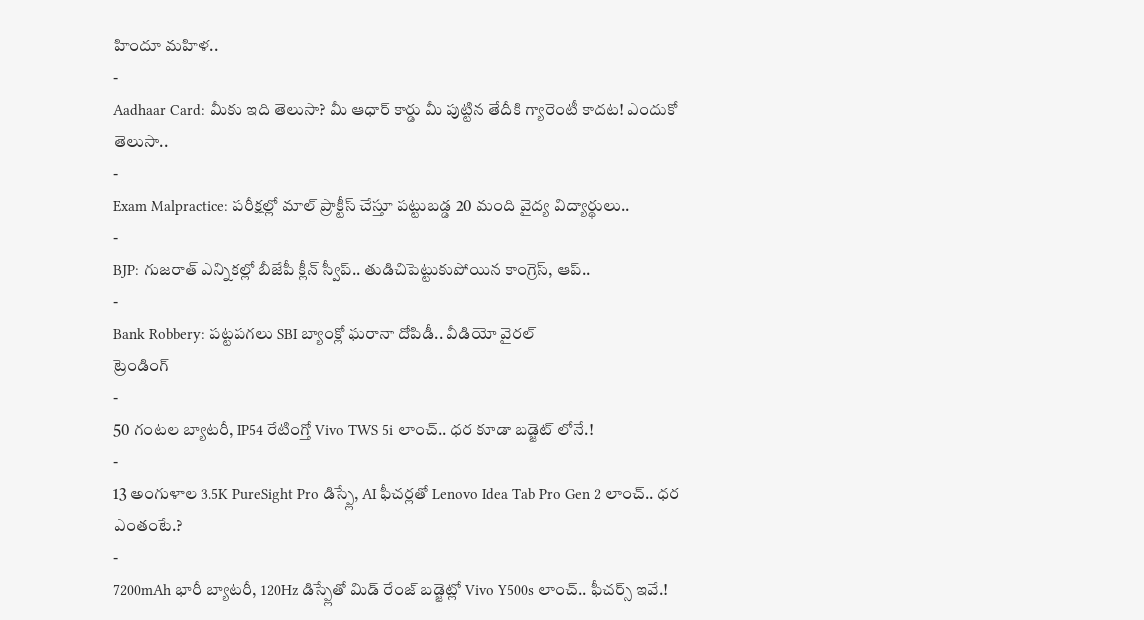హిందూ మహిళ..
-
Aadhaar Card: మీకు ఇది తెలుసా? మీ ఆధార్ కార్డు మీ పుట్టిన తేదీకి గ్యారెంటీ కాదట! ఎందుకో తెలుసా..
-
Exam Malpractice: పరీక్షల్లో మాల్ ప్రాక్టీస్ చేస్తూ పట్టుబడ్డ 20 మంది వైద్య విద్యార్థులు..
-
BJP: గుజరాత్ ఎన్నికల్లో బీజేపీ క్లీన్ స్వీప్.. తుడిచిపెట్టుకుపోయిన కాంగ్రెస్, ఆప్..
-
Bank Robbery: పట్టపగలు SBI బ్యాంక్లో ఘరానా దోపిడీ.. వీడియో వైరల్
ట్రెండింగ్
-
50 గంటల బ్యాటరీ, IP54 రేటింగ్తో Vivo TWS 5i లాంచ్.. ధర కూడా బడ్జెట్ లోనే.!
-
13 అంగుళాల 3.5K PureSight Pro డిస్ప్లే, AI ఫీచర్లతో Lenovo Idea Tab Pro Gen 2 లాంచ్.. ధర ఎంతంటే.?
-
7200mAh భారీ బ్యాటరీ, 120Hz డిస్ప్లేతో మిడ్ రేంజ్ బడ్జెట్లో Vivo Y500s లాంచ్.. ఫీచర్స్ ఇవే.!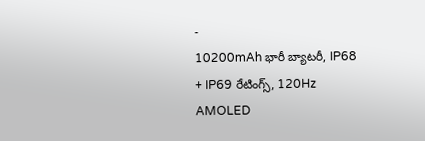-
10200mAh భారీ బ్యాటరీ, IP68 + IP69 రేటింగ్స్, 120Hz AMOLED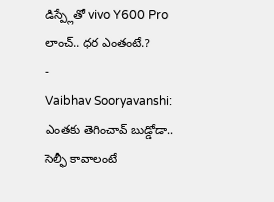డిస్ప్లేతో vivo Y600 Pro లాంచ్.. ధర ఎంతంటే.?
-
Vaibhav Sooryavanshi: ఎంతకు తెగించావ్ బుడ్డోడా.. సెల్ఫీ కావాలంటే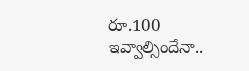రూ.100 ఇవ్వాల్సిందేనా..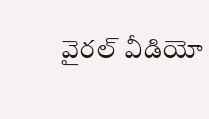వైరల్ వీడియో